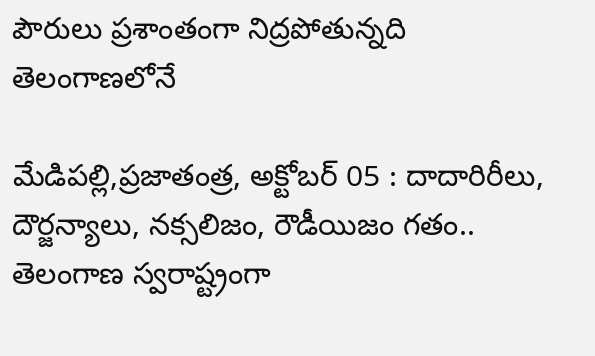పౌరులు ప్రశాంతంగా నిద్రపోతున్నది తెలంగాణలోనే

మేడిపల్లి,ప్రజాతంత్ర, అక్టోబర్ 05 : దాదారిరీలు, దౌర్జన్యాలు, నక్సలిజం, రౌడీయిజం గతం.. తెలంగాణ స్వరాష్ట్రంగా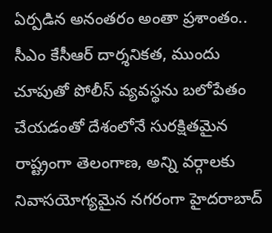ఏర్పడిన అనంతరం అంతా ప్రశాంతం.. సీఎం కేసీఆర్ దార్శనికత, ముందు చూపుతో పోలీస్ వ్యవస్థను బలోపేతం చేయడంతో దేశంలోనే సురక్షితమైన రాష్ట్రంగా తెలంగాణ, అన్ని వర్గాలకు నివాసయోగ్యమైన నగరంగా హైదరాబాద్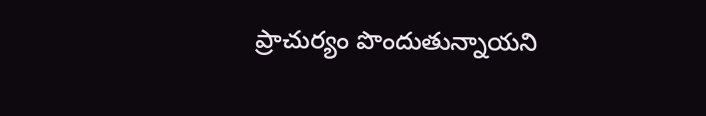ప్రాచుర్యం పొందుతున్నాయని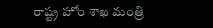రాష్ట్ర హోం శాఖ మంత్రి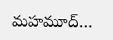మహమూద్…